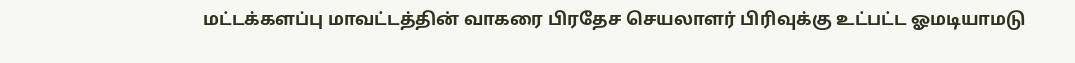மட்டக்களப்பு மாவட்டத்தின் வாகரை பிரதேச செயலாளர் பிரிவுக்கு உட்பட்ட ஓமடியாமடு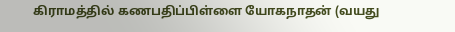கிராமத்தில் கணபதிப்பிள்ளை யோகநாதன் (வயது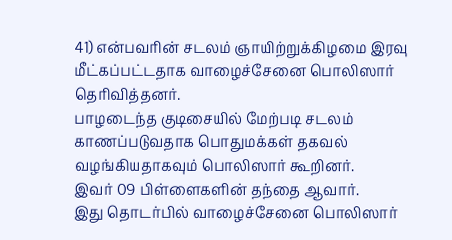41) என்பவரின் சடலம் ஞாயிற்றுக்கிழமை இரவு மீட்கப்பட்டதாக வாழைச்சேனை பொலிஸார் தெரிவித்தனர்.
பாழடைந்த குடிசையில் மேற்படி சடலம் காணப்படுவதாக பொதுமக்கள் தகவல் வழங்கியதாகவும் பொலிஸார் கூறினர்.
இவர் 09 பிள்ளைகளின் தந்தை ஆவார்.
இது தொடர்பில் வாழைச்சேனை பொலிஸார்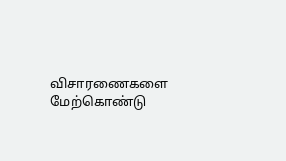விசாரணைகளை மேற்கொண்டு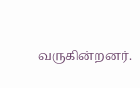வருகின்றனர்.